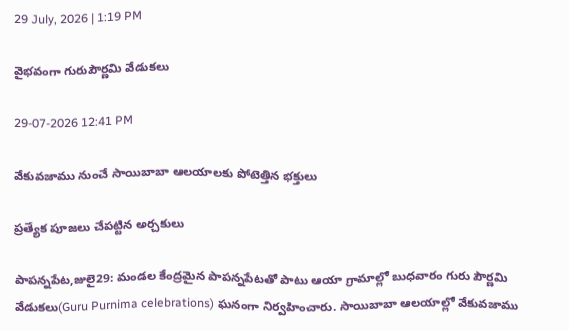29 July, 2026 | 1:19 PM

వైభవంగా గురుపౌర్ణమి వేడుకలు

29-07-2026 12:41 PM

వేకువజాము నుంచే సాయిబాబా ఆలయాలకు పోటెత్తిన భక్తులు

ప్రత్యేక పూజలు చేపట్టిన అర్చకులు

పాపన్నపేట,జులై29: మండల కేంద్రమైన పాపన్నపేటతో పాటు ఆయా గ్రామాల్లో బుధవారం గురు పౌర్ణమి వేడుకలు(Guru Purnima celebrations) ఘనంగా నిర్వహించారు. సాయిబాబా ఆలయాల్లో వేకువజాము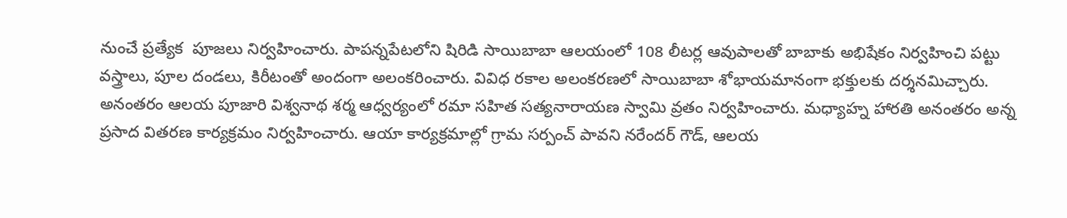నుంచే ప్రత్యేక  పూజలు నిర్వహించారు. పాపన్నపేటలోని షిరిడి సాయిబాబా ఆలయంలో 108 లీటర్ల ఆవుపాలతో బాబాకు అభిషేకం నిర్వహించి పట్టు వస్త్రాలు, పూల దండలు, కిరీటంతో అందంగా అలంకరించారు. వివిధ రకాల అలంకరణలో సాయిబాబా శోభాయమానంగా భక్తులకు దర్శనమిచ్చారు. అనంతరం ఆలయ పూజారి విశ్వనాథ శర్మ ఆధ్వర్యంలో రమా సహిత సత్యనారాయణ స్వామి వ్రతం నిర్వహించారు. మధ్యాహ్న హారతి అనంతరం అన్న ప్రసాద వితరణ కార్యక్రమం నిర్వహించారు. ఆయా కార్యక్రమాల్లో గ్రామ సర్పంచ్ పావని నరేందర్ గౌడ్, ఆలయ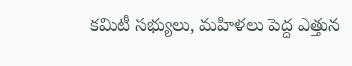కమిటీ సభ్యులు, మహిళలు పెద్ద ఎత్తున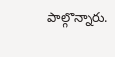పాల్గొన్నారు.